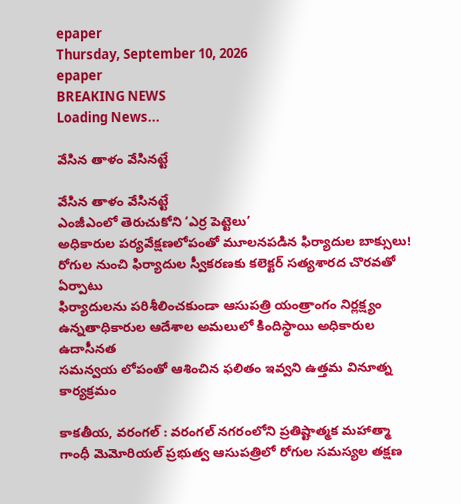epaper
Thursday, September 10, 2026
epaper
BREAKING NEWS
Loading News...

వేసిన తాళం వేసినట్టే

వేసిన తాళం వేసినట్టే
ఎంజీఎంలో తెరుచుకోని ‘ఎర్ర పెట్టెలు’
అధికారుల ప‌ర్య‌వేక్ష‌ణ‌లోపంతో మూలనపడిన ఫిర్యాదుల బాక్సులు!
రోగుల నుంచి ఫిర్యాదుల స్వీక‌ర‌ణ‌కు కలెక్టర్ సత్యశారద చొరవతో ఏర్పాటు
ఫిర్యాదులను పరిశీలించకుండా ఆసుపత్రి యంత్రాంగం నిర్ల‌క్ష్యం
ఉన్నతాధికారుల ఆదేశాల అమలులో కిందిస్థాయి అధికారుల ఉదాసీనత
సమన్వయ లోపంతో ఆశించిన ఫలితం ఇవ్వని ఉత్తమ వినూత్న కార్యక్రమం

కాకతీయ, వ‌రంగ‌ల్ : వరంగల్ నగరంలోని ప్రతిష్టాత్మక మహాత్మా గాంధీ మెమోరియల్ ప్రభుత్వ ఆసుపత్రిలో రోగుల సమస్యల తక్షణ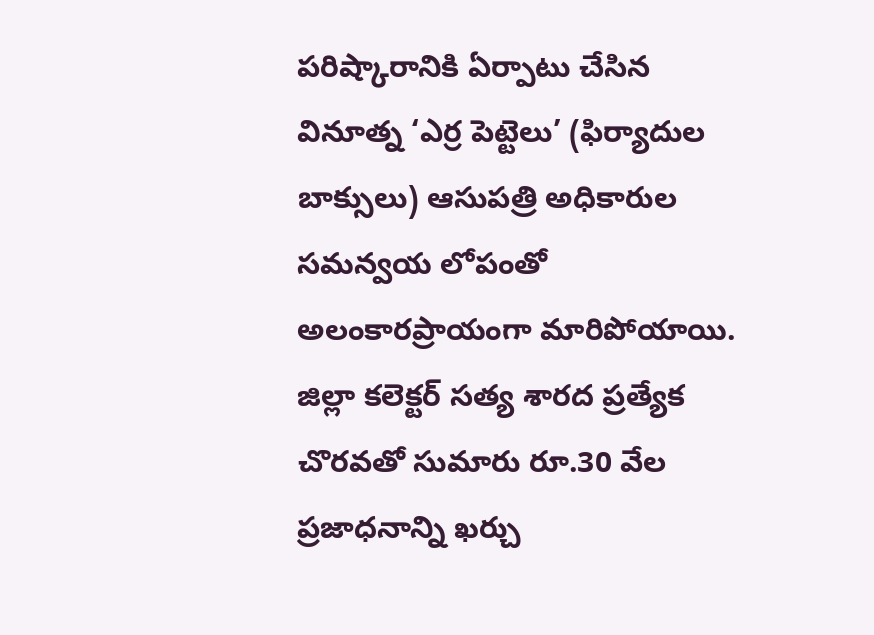పరిష్కారానికి ఏర్పాటు చేసిన వినూత్న ‘ఎర్ర పెట్టెలు’ (ఫిర్యాదుల బాక్సులు) ఆసుపత్రి అధికారుల సమన్వయ లోపంతో అలంకారప్రాయంగా మారిపోయాయి. జిల్లా కలెక్టర్ స‌త్య శార‌ద ప్రత్యేక చొరవతో సుమారు రూ.30 వేల ప్రజాధనాన్ని ఖర్చు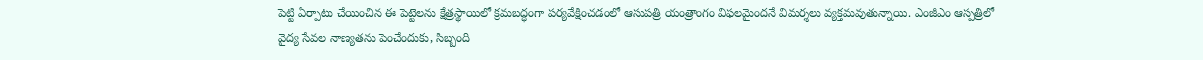పెట్టి ఏర్పాటు చేయించిన ఈ పెట్టెలను క్షేత్రస్థాయిలో క్రమబద్ధంగా పర్యవేక్షించడంలో ఆసుపత్రి యంత్రాంగం విఫలమైందనే విమర్శలు వ్యక్తమవుతున్నాయి. ఎంజీఎం ఆస్పత్రిలో వైద్య సేవల నాణ్యతను పెంచేందుకు, సిబ్బంది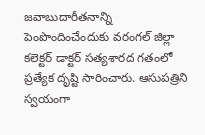జవాబుదారీతనాన్ని పెంపొందించేందుకు వరంగల్ జిల్లా కలెక్టర్ డాక్టర్ సత్యశారద గతంలో ప్రత్యేక దృష్టి సారించారు. ఆసుపత్రిని స్వయంగా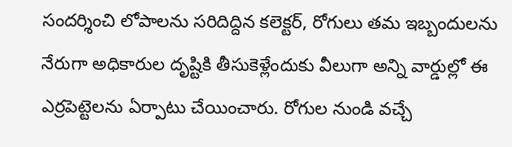సందర్శించి లోపాలను సరిదిద్దిన కలెక్టర్, రోగులు తమ ఇబ్బందులను నేరుగా అధికారుల దృష్టికి తీసుకెళ్లేందుకు వీలుగా అన్ని వార్డుల్లో ఈ ఎర్రపెట్టెలను ఏర్పాటు చేయించారు. రోగుల నుండి వచ్చే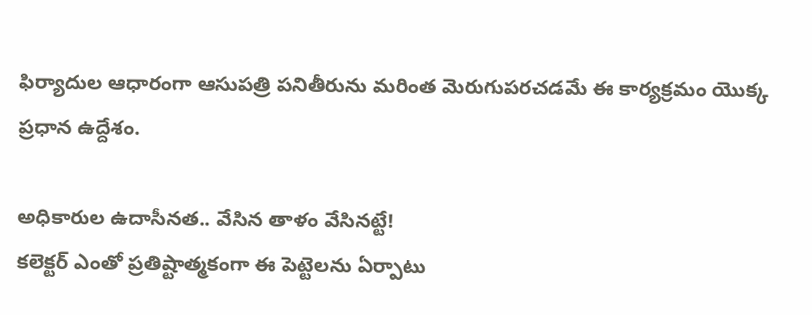ఫిర్యాదుల ఆధారంగా ఆసుపత్రి పనితీరును మరింత మెరుగుపరచడమే ఈ కార్యక్రమం యొక్క ప్రధాన ఉద్దేశం.

అధికారుల ఉదాసీనత.. వేసిన తాళం వేసినట్టే!
కలెక్టర్ ఎంతో ప్రతిష్టాత్మకంగా ఈ పెట్టెలను ఏర్పాటు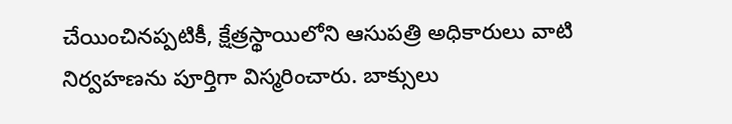చేయించినప్పటికీ, క్షేత్రస్థాయిలోని ఆసుపత్రి అధికారులు వాటి నిర్వహణను పూర్తిగా విస్మరించారు. బాక్సులు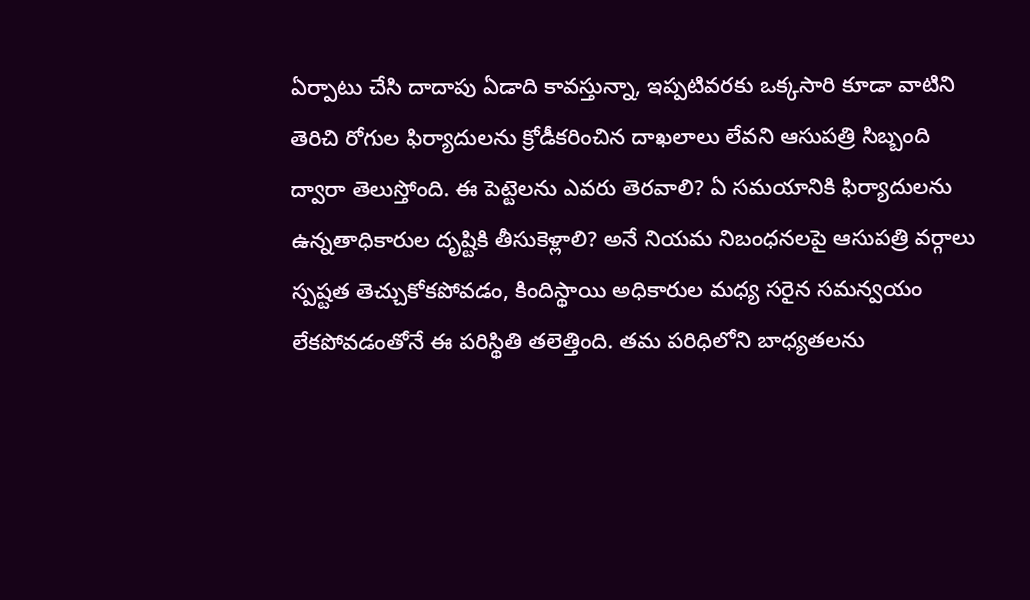ఏర్పాటు చేసి దాదాపు ఏడాది కావస్తున్నా, ఇప్పటివరకు ఒక్కసారి కూడా వాటిని తెరిచి రోగుల ఫిర్యాదులను క్రోడీకరించిన దాఖలాలు లేవని ఆసుపత్రి సిబ్బంది ద్వారా తెలుస్తోంది. ఈ పెట్టెలను ఎవరు తెరవాలి? ఏ సమయానికి ఫిర్యాదులను ఉన్నతాధికారుల దృష్టికి తీసుకెళ్లాలి? అనే నియమ నిబంధనలపై ఆసుపత్రి వర్గాలు స్పష్టత తెచ్చుకోకపోవడం, కిందిస్థాయి అధికారుల మధ్య సరైన సమన్వయం లేకపోవడంతోనే ఈ పరిస్థితి తలెత్తింది. తమ పరిధిలోని బాధ్యతలను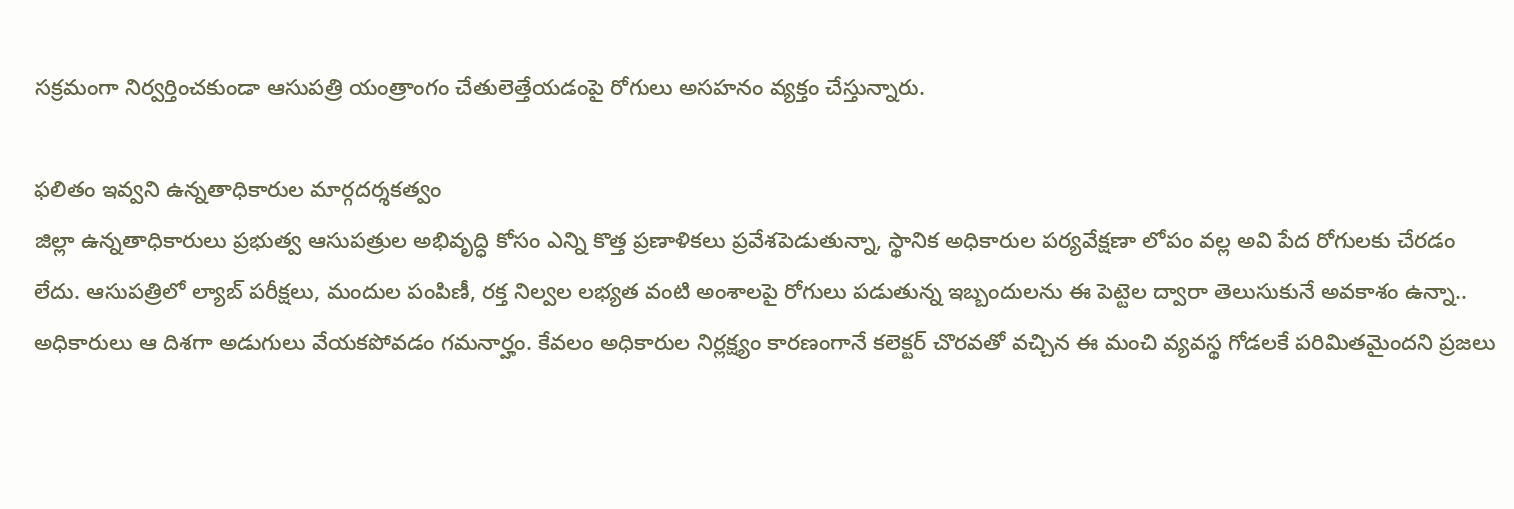సక్రమంగా నిర్వర్తించకుండా ఆసుపత్రి యంత్రాంగం చేతులెత్తేయడంపై రోగులు అసహనం వ్యక్తం చేస్తున్నారు.

ఫలితం ఇవ్వని ఉన్నతాధికారుల మార్గదర్శకత్వం
జిల్లా ఉన్నతాధికారులు ప్రభుత్వ ఆసుపత్రుల అభివృద్ధి కోసం ఎన్ని కొత్త ప్రణాళికలు ప్రవేశపెడుతున్నా, స్థానిక అధికారుల పర్యవేక్షణా లోపం వల్ల అవి పేద రోగులకు చేరడం లేదు. ఆసుపత్రిలో ల్యాబ్ పరీక్షలు, మందుల పంపిణీ, రక్త నిల్వల లభ్యత వంటి అంశాలపై రోగులు పడుతున్న ఇబ్బందులను ఈ పెట్టెల ద్వారా తెలుసుకునే అవకాశం ఉన్నా.. అధికారులు ఆ దిశగా అడుగులు వేయకపోవడం గమనార్హం. కేవలం అధికారుల నిర్లక్ష్యం కారణంగానే కలెక్టర్ చొరవతో వచ్చిన ఈ మంచి వ్యవస్థ గోడలకే పరిమితమైందని ప్రజలు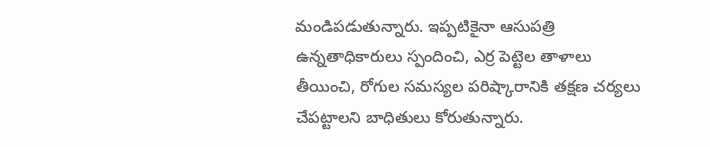మండిపడుతున్నారు. ఇప్పటికైనా ఆసుపత్రి ఉన్నతాధికారులు స్పందించి, ఎర్ర పెట్టెల తాళాలు తీయించి, రోగుల సమస్యల పరిష్కారానికి తక్షణ చర్యలు చేపట్టాలని బాధితులు కోరుతున్నారు.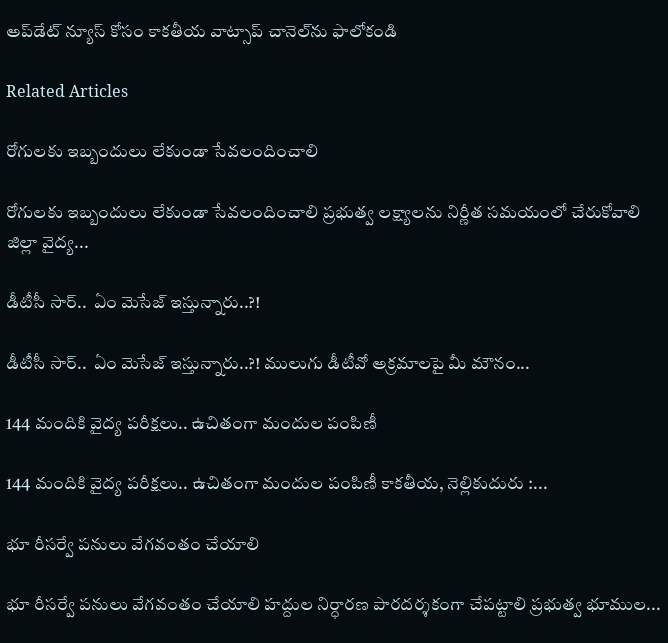అప్‌డేట్ న్యూస్ కోసం కాక‌తీయ వాట్సాప్ చానెల్‌ను ఫాలోకండి

Related Articles

రోగులకు ఇబ్బందులు లేకుండా సేవలందించాలి

రోగులకు ఇబ్బందులు లేకుండా సేవలందించాలి ప్రభుత్వ లక్ష్యాలను నిర్ణీత సమయంలో చేరుకోవాలి జిల్లా వైద్య...

డీటీసీ సార్‌..  ఏం మెసేజ్ ఇస్తున్నారు..?!

డీటీసీ సార్‌..  ఏం మెసేజ్ ఇస్తున్నారు..?! ములుగు డీటీవో అక్ర‌మాల‌పై మీ మౌనం...

144 మందికి వైద్య పరీక్షలు.. ఉచితంగా మందుల పంపిణీ

144 మందికి వైద్య పరీక్షలు.. ఉచితంగా మందుల పంపిణీ కాకతీయ, నెల్లికుదురు :...

భూ రీసర్వే పనులు వేగవంతం చేయాలి

భూ రీసర్వే పనులు వేగవంతం చేయాలి హద్దుల నిర్ధారణ పారదర్శకంగా చేపట్టాలి ప్రభుత్వ భూముల...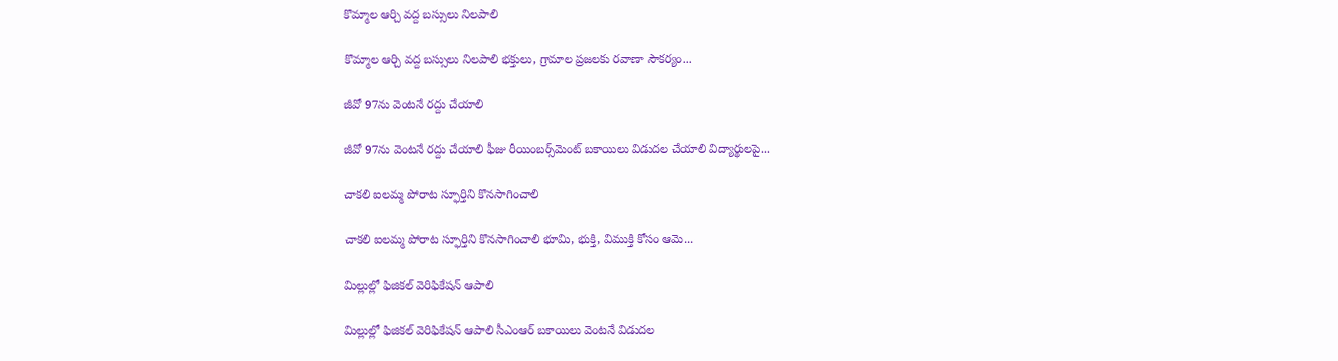కొమ్మాల ఆర్చి వద్ద బస్సులు నిలపాలి

కొమ్మాల ఆర్చి వద్ద బస్సులు నిలపాలి భక్తులు, గ్రామాల ప్రజలకు రవాణా సౌకర్యం...

జీవో 97ను వెంటనే రద్దు చేయాలి

జీవో 97ను వెంటనే రద్దు చేయాలి ఫీజు రీయింబర్స్‌మెంట్‌ బకాయిలు విడుదల చేయాలి విద్యార్థులపై...

చాకలి ఐలమ్మ పోరాట స్ఫూర్తిని కొనసాగించాలి

చాకలి ఐలమ్మ పోరాట స్ఫూర్తిని కొనసాగించాలి భూమి, భుక్తి, విముక్తి కోసం ఆమె...

మిల్లుల్లో ఫిజికల్‌ వెరిఫికేషన్ ఆపాలి

మిల్లుల్లో ఫిజికల్‌ వెరిఫికేషన్ ఆపాలి సీఎంఆర్‌ బకాయిలు వెంటనే విడుదల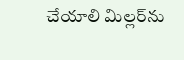చేయాలి మిల్లర్‌ను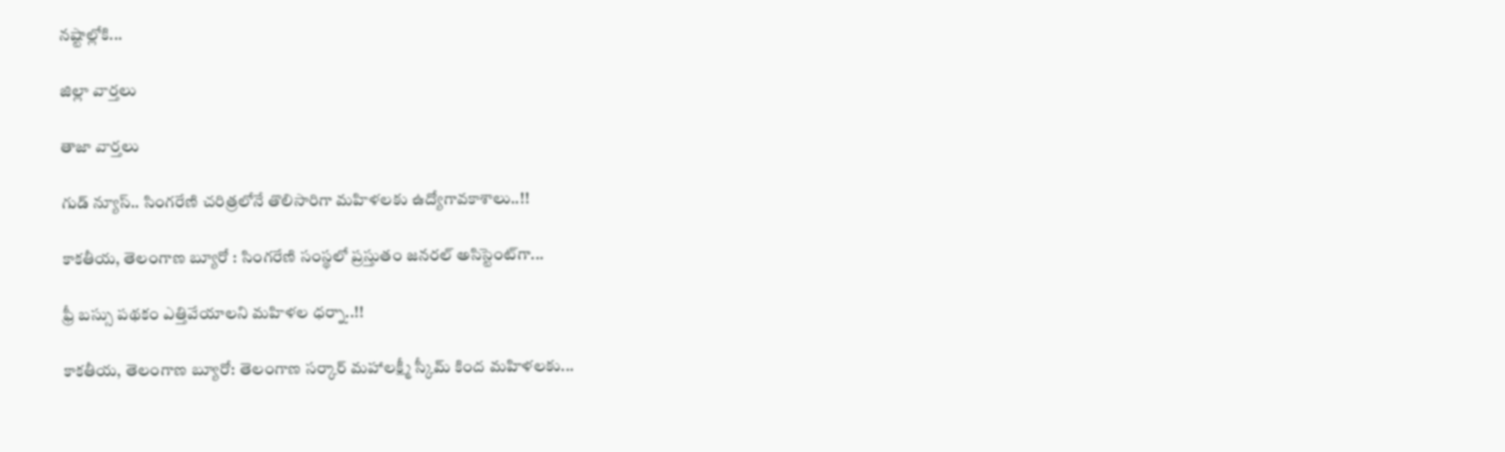నష్టాల్లోకి...

జిల్లా వార్త‌లు

తాజా వార్త‌లు

గుడ్ న్యూస్.. సింగరేణి చరిత్రలోనే తొలిసారిగా మ‌హిళ‌ల‌కు ఉద్యోగావ‌కాశాలు..!!

కాక‌తీయ‌, తెలంగాణ బ్యూరో : సింగరేణి సంస్థలో ప్రస్తుతం జనరల్ అసిస్టెంట్‌గా...

ఫ్రీ బస్సు పథకం ఎత్తివేయాలని మహిళల ధర్నా..!!

కాకతీయ, తెలంగాణ బ్యూరో: తెలంగాణ సర్కార్ మహాలక్ష్మీ స్కీమ్ కింద మహిళలకు...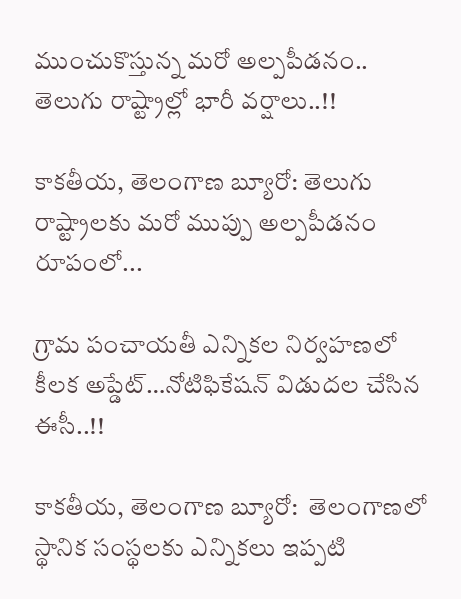ముంచుకొస్తున్న మరో అల్పపీడనం.. తెలుగు రాష్ట్రాల్లో భారీ వర్షాలు..!!

కాకతీయ, తెలంగాణ బ్యూరో: తెలుగు రాష్ట్రాలకు మరో ముప్పు అల్పపీడనం రూపంలో...

గ్రామ పంచాయ‌తీ ఎన్నిక‌ల నిర్వ‌హ‌ణ‌లో కీల‌క అప్డేట్‌…నోటిఫికేషన్ విడుదల చేసిన ఈసీ..!!

కాకతీయ, తెలంగాణ బ్యూరో:  తెలంగాణలో స్థానిక సంస్థలకు ఎన్నికలు ఇప్పటి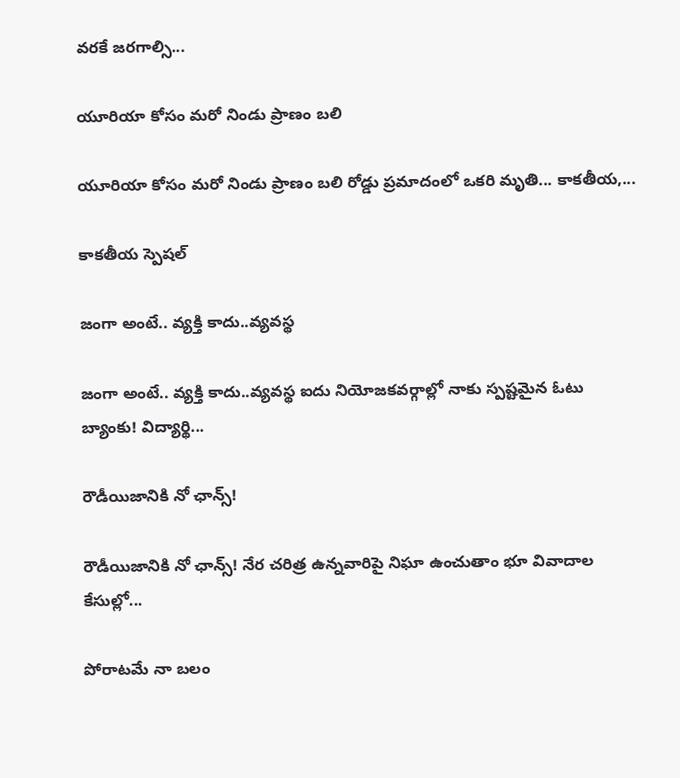వరకే జరగాల్సి...

యూరియా కోసం మరో నిండు ప్రాణం బలి

యూరియా కోసం మరో నిండు ప్రాణం బలి రోడ్డు ప్రమాదంలో ఒకరి మృతి... కాకతీయ,...

కాక‌తీయ స్పెష‌ల్‌

జంగా అంటే.. వ్య‌క్తి కాదు..వ్య‌వస్థ‌

జంగా అంటే.. వ్య‌క్తి కాదు..వ్య‌వస్థ‌ ఐదు నియోజ‌క‌వ‌ర్గాల్లో నాకు స్ప‌ష్ట‌మైన ఓటు బ్యాంకు! విద్యార్థి...

రౌడీయిజానికి నో ఛాన్స్‌!

రౌడీయిజానికి నో ఛాన్స్‌! నేర చరిత్ర ఉన్న‌వారిపై నిఘా ఉంచుతాం భూ వివాదాల కేసుల్లో...

పోరాటమే నా బలం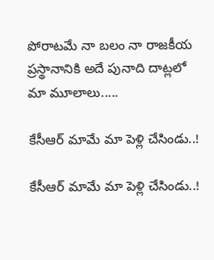పోరాటమే నా బలం నా రాజకీయ ప్రస్థానానికి అదే పునాది దాట్లలో మా మూలాలు.....

కేసీఆర్‌ మామే మా పెళ్లి చేసిండు..!

కేసీఆర్‌ మామే మా పెళ్లి చేసిండు..!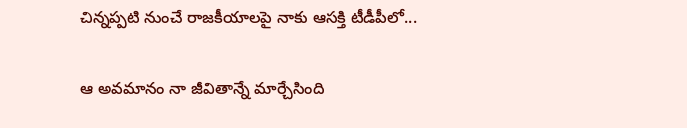చిన్నప్ప‌టి నుంచే రాజకీయాలపై నాకు ఆసక్తి టీడీపీలో...

ఆ అవమానం నా జీవితాన్నే మార్చేసింది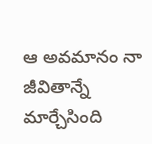ఆ అవమానం నా జీవితాన్నే మార్చేసింది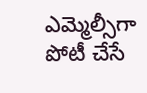ఎమ్మెల్సీగా పోటీ చేసే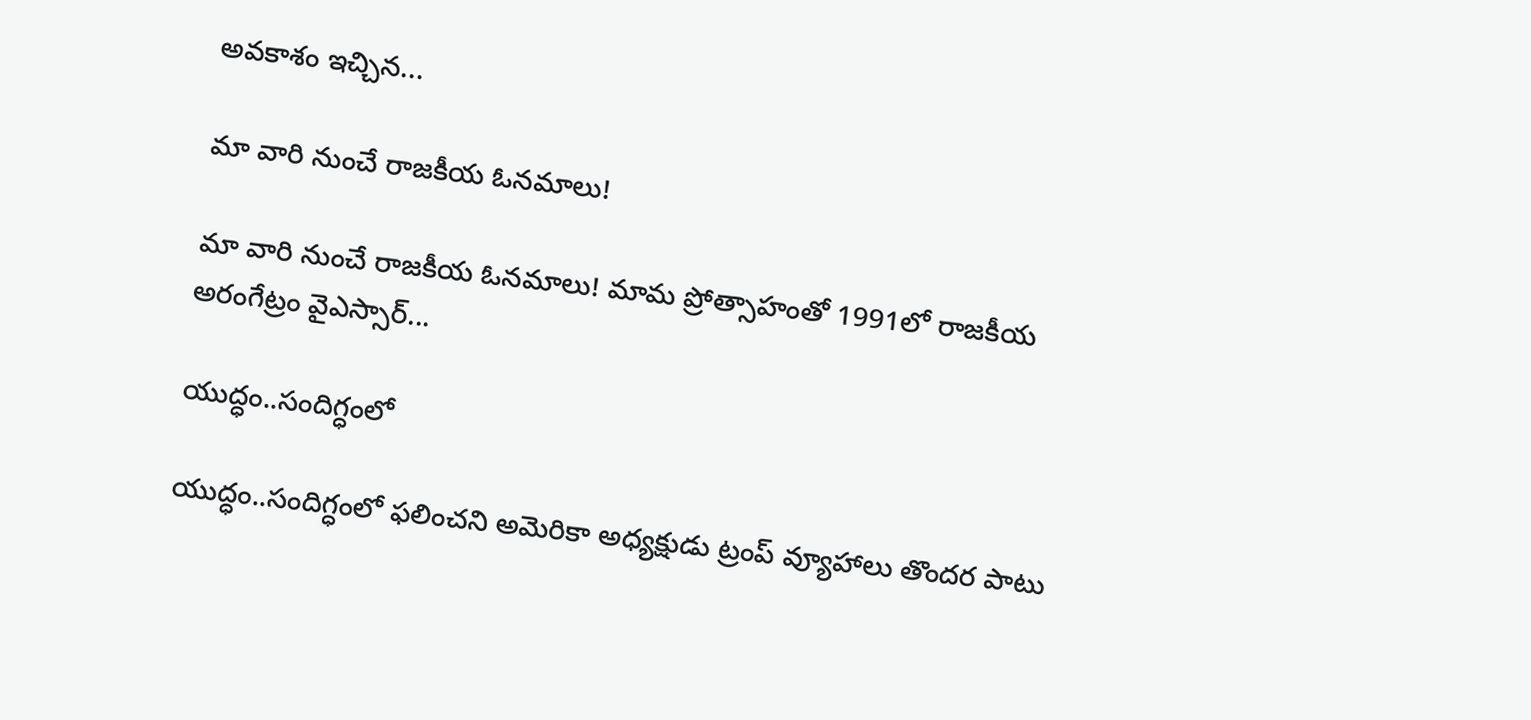అవ‌కాశం ఇచ్చిన...

మా వారి నుంచే రాజకీయ ఓనమాలు!

మా వారి నుంచే రాజకీయ ఓనమాలు! మామ ప్రోత్సాహంతో 1991లో రాజకీయ అరంగేట్రం వైఎస్సార్‌...

యుద్ధం..సందిగ్ధంలో

యుద్ధం..సందిగ్ధంలో ఫ‌లించని అమెరికా అధ్య‌క్షుడు ట్రంప్ వ్యూహాలు తొంద‌ర పాటు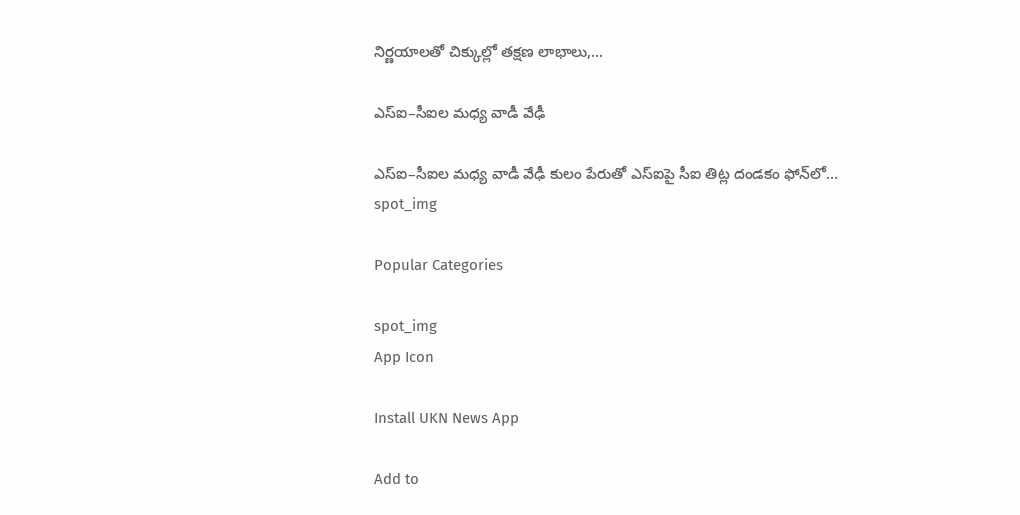నిర్ణ‌యాల‌తో చిక్కుల్లో తక్షణ లాభాలు,...

ఎస్ఐ–సీఐల మ‌ధ్య వాడీ వేఢీ

ఎస్ఐ–సీఐల మ‌ధ్య వాడీ వేఢీ కులం పేరుతో ఎస్ఐపై సీఐ తిట్ల దండ‌కం ఫోన్‌లో...
spot_img

Popular Categories

spot_img
App Icon

Install UKN News App

Add to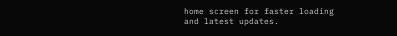home screen for faster loading and latest updates.